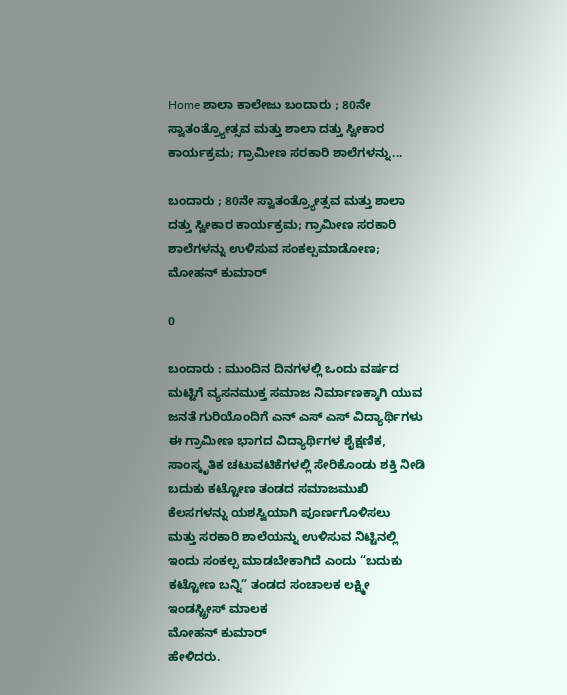Home ಶಾಲಾ ಕಾಲೇಜು ಬಂದಾರು ; 80ನೇ ಸ್ವಾತಂತ್ರ್ಯೋತ್ಸವ ಮತ್ತು ಶಾಲಾ ದತ್ತು ಸ್ವೀಕಾರ ಕಾರ್ಯಕ್ರಮ; ಗ್ರಾಮೀಣ ಸರಕಾರಿ ಶಾಲೆಗಳನ್ನು...

ಬಂದಾರು ; 80ನೇ ಸ್ವಾತಂತ್ರ್ಯೋತ್ಸವ ಮತ್ತು ಶಾಲಾ ದತ್ತು ಸ್ವೀಕಾರ ಕಾರ್ಯಕ್ರಮ; ಗ್ರಾಮೀಣ ಸರಕಾರಿ ಶಾಲೆಗಳನ್ನು ಉಳಿಸುವ ಸಂಕಲ್ಪಮಾಡೋಣ; ಮೋಹನ್ ಕುಮಾರ್

0

ಬಂದಾರು : ಮುಂದಿನ ದಿನಗಳಲ್ಲಿ ಒಂದು ವರ್ಷದ ಮಟ್ಟಿಗೆ ವ್ಯಸನಮುಕ್ತ ಸಮಾಜ ನಿರ್ಮಾಣಕ್ಕಾಗಿ ಯುವ ಜನತೆ ಗುರಿಯೊಂದಿಗೆ ಎನ್ ಎಸ್ ಎಸ್ ವಿದ್ಯಾರ್ಥಿಗಳು ಈ ಗ್ರಾಮೀಣ ಭಾಗದ ವಿದ್ಯಾರ್ಥಿಗಳ ಶೈಕ್ಷಣಿಕ, ಸಾಂಸ್ಕೃತಿಕ ಚಟುವಟಿಕೆಗಳಲ್ಲಿ ಸೇರಿಕೊಂಡು ಶಕ್ತಿ ನೀಡಿ ಬದುಕು ಕಟ್ಟೋಣ ತಂಡದ ಸಮಾಜಮುಖಿ ಕೆಲಸಗಳನ್ನು ಯಶಸ್ವಿಯಾಗಿ ಪೂರ್ಣಗೊಳಿಸಲು
ಮತ್ತು ಸರಕಾರಿ ಶಾಲೆಯನ್ನು ಉಳಿಸುವ ನಿಟ್ಟಿನಲ್ಲಿ ಇಂದು ಸಂಕಲ್ಪ ಮಾಡಬೇಕಾಗಿದೆ ಎಂದು “ಬದುಕು ಕಟ್ಟೋಣ ಬನ್ನಿ” ತಂಡದ ಸಂಚಾಲಕ ಲಕ್ಷ್ಮೀ ಇಂಡಸ್ಟ್ರೀಸ್ ಮಾಲಕ
ಮೋಹನ್ ಕುಮಾರ್
ಹೇಳಿದರು.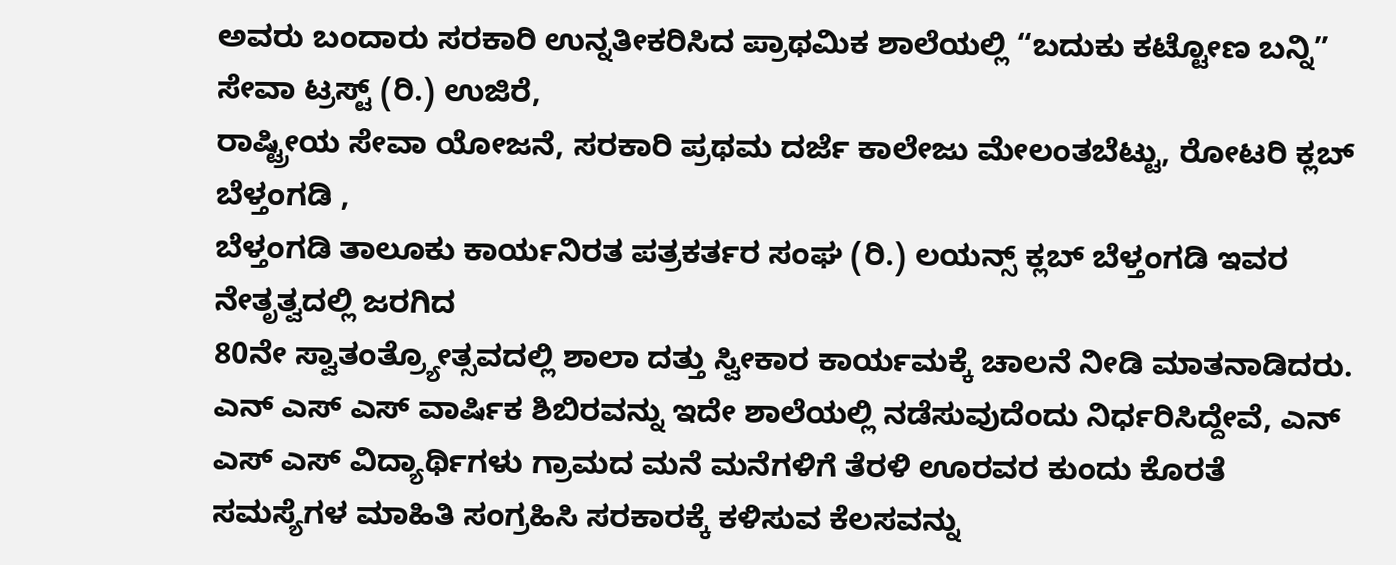ಅವರು ಬಂದಾರು ಸರಕಾರಿ ಉನ್ನತೀಕರಿಸಿದ ಪ್ರಾಥಮಿಕ ಶಾಲೆಯಲ್ಲಿ “ಬದುಕು ಕಟ್ಟೋಣ ಬನ್ನಿ” ಸೇವಾ ಟ್ರಸ್ಟ್‌ (ರಿ.) ಉಜಿರೆ,
ರಾಷ್ಟ್ರೀಯ ಸೇವಾ ಯೋಜನೆ, ಸರಕಾರಿ ಪ್ರಥಮ ದರ್ಜೆ ಕಾಲೇಜು ಮೇಲಂತಬೆಟ್ಟು, ರೋಟರಿ ಕ್ಲಬ್‌ ಬೆಳ್ತಂಗಡಿ ,
ಬೆಳ್ತಂಗಡಿ ತಾಲೂಕು ಕಾರ್ಯನಿರತ ಪತ್ರಕರ್ತರ ಸಂಘ (ರಿ.) ಲಯನ್ಸ್ ಕ್ಲಬ್ ಬೆಳ್ತಂಗಡಿ ಇವರ
ನೇತೃತ್ವದಲ್ಲಿ ಜರಗಿದ
80ನೇ ಸ್ವಾತಂತ್ರ್ಯೋತ್ಸವದಲ್ಲಿ ಶಾಲಾ ದತ್ತು ಸ್ವೀಕಾರ ಕಾರ್ಯಮಕ್ಕೆ ಚಾಲನೆ ನೀಡಿ ಮಾತನಾಡಿದರು.
ಎನ್ ಎಸ್ ಎಸ್ ವಾರ್ಷಿಕ ಶಿಬಿರವನ್ನು ಇದೇ ಶಾಲೆಯಲ್ಲಿ ನಡೆಸುವುದೆಂದು ನಿರ್ಧರಿಸಿದ್ದೇವೆ, ಎನ್ ಎಸ್ ಎಸ್ ವಿದ್ಯಾರ್ಥಿಗಳು ಗ್ರಾಮದ ಮನೆ ಮನೆಗಳಿಗೆ ತೆರಳಿ ಊರವರ ಕುಂದು ಕೊರತೆ ಸಮಸ್ಯೆಗಳ ಮಾಹಿತಿ ಸಂಗ್ರಹಿಸಿ ಸರಕಾರಕ್ಕೆ ಕಳಿಸುವ ಕೆಲಸವನ್ನು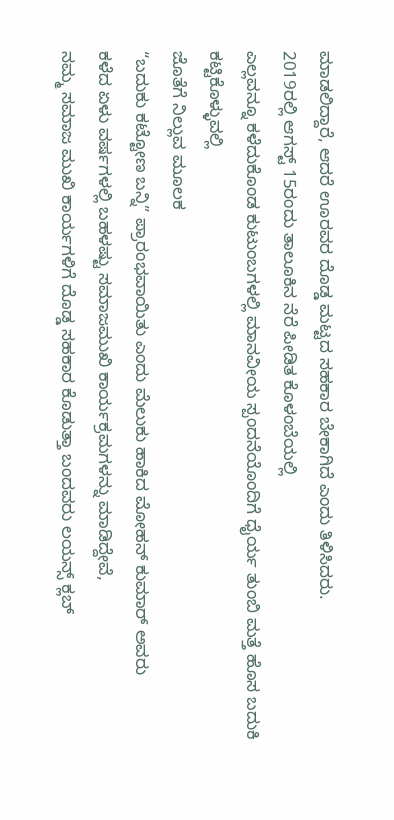ಮಾಡಲಿದ್ದಾರೆ, ಆದರೆ ಊರವರ ದೊಡ್ಡ ಮಟ್ಟದ ಸಹಕಾರ ಬೇಕಾಗಿದೆ ಎಂದು ತಿಳಿಸಿದರು.
2019ರಲ್ಲಿ ಆಗಸ್ಟ್ 15ರಂದು ತಾಲೂಕಿನ ನೆರೆ ಪೀಡಿತ ಕೊಳಂಬೆಯಲ್ಲಿ
ಎಲ್ಲವನ್ನೂ ಕಳೆದುಕೊಂಡ ಕುಟುಂಬಗಳಲ್ಲಿ ಮಾನವೀಯ ಸ್ಪಂದನೆಯೊಂದಿಗೆ ಧೈರ್ಯ ತುಂಬಿ ಮತ್ತೆ ಹೊಸ ಬದುಕಿ ಕಟ್ಟಿಕೊಳ್ಳುವಲ್ಲಿ
ಜೊತೆಗೆ ನಿಲ್ಲುವ‌ ಮೂಲಕ
“ಬದುಕು ಕಟ್ಟೋಣ ಬನ್ನಿ” ಪ್ರಾರಂಭವಾಯಿತು ಎಂದು ಮೆಲುಕು ಹಾಕಿದ ಮೋಹನ್ ಕುಮಾರ್ ಅವರು
ಕಳೆದ ಏಳು ವರ್ಷಗಳಲ್ಲಿ ಬಹಳಷ್ಟು ಸಮಾಜಮುಖಿ ಕಾರ್ಯಕ್ರಮಗಳನ್ನು ಮಾಡಿದ್ದೇವೆ,
ನಮ್ಮ‌ ಸಮಾಜ ಮುಖಿ ಕಾರ್ಯಗಳಿಗೆ ದೊಡ್ಡ ಸಹಕಾರ ಕೊಡುತ್ತಾ ಬಂದವರು ಲಯನ್ಸ್ ಕ್ಲಬ್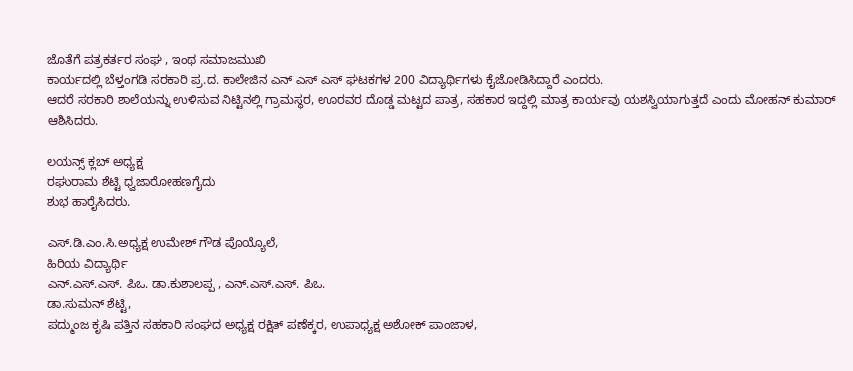ಜೊತೆಗೆ ಪತ್ರಕರ್ತರ ಸಂಘ , ಇಂಥ ಸಮಾಜಮುಖಿ
ಕಾರ್ಯದಲ್ಲಿ ಬೆಳ್ತಂಗಡಿ ಸರಕಾರಿ ಪ್ರ.ದ. ಕಾಲೇಜಿನ ಎನ್ ಎಸ್ ಎಸ್ ಘಟಕಗಳ 200 ವಿದ್ಯಾರ್ಥಿಗಳು ಕೈಜೋಡಿಸಿದ್ದಾರೆ ಎಂದರು.
ಆದರೆ ಸರಕಾರಿ ಶಾಲೆಯನ್ನು ಉಳಿಸುವ ನಿಟ್ಟಿನಲ್ಲಿ ಗ್ರಾಮಸ್ಥರ, ಊರವರ ದೊಡ್ಡ ಮಟ್ಟದ ಪಾತ್ರ, ಸಹಕಾರ ಇದ್ದಲ್ಲಿ ಮಾತ್ರ ಕಾರ್ಯವು ಯಶಸ್ವಿಯಾಗುತ್ತದೆ ಎಂದು ಮೋಹನ್ ಕುಮಾರ್ ಆಶಿಸಿದರು.

ಲಯನ್ಸ್ ಕ್ಲಬ್ ಅಧ್ಯಕ್ಷ
ರಘುರಾಮ ಶೆಟ್ಟಿ ಧ್ವಜಾರೋಹಣಗೈದು
ಶುಭ ಹಾರೈಸಿದರು.

ಎಸ್.ಡಿ.ಎಂ.ಸಿ.ಅಧ್ಯಕ್ಷ ಉಮೇಶ್ ಗೌಡ ಪೊಯ್ಯೊಲೆ,
ಹಿರಿಯ ವಿದ್ಯಾರ್ಥಿ
ಎನ್.ಎಸ್.ಎಸ್. ಪಿಒ. ಡಾ.ಕುಶಾಲಪ್ಪ , ಎನ್.ಎಸ್.ಎಸ್. ಪಿಒ.
ಡಾ.ಸುಮನ್ ಶೆಟ್ಟಿ,
ಪದ್ಮುಂಜ ಕೃಷಿ ಪತ್ತಿನ ಸಹಕಾರಿ ಸಂಘದ ಅಧ್ಯಕ್ಷ ರಕ್ಷಿತ್ ಪಣೆಕ್ಕರ, ಉಪಾಧ್ಯಕ್ಷ ಅಶೋಕ್ ಪಾಂಜಾಳ,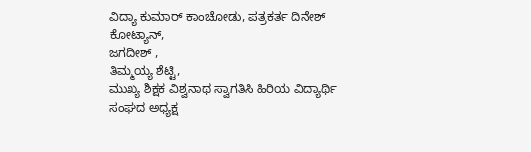ವಿದ್ಯಾ ಕುಮಾರ್ ಕಾಂಚೋಡು, ಪತ್ರಕರ್ತ ದಿನೇಶ್ ಕೋಟ್ಯಾನ್,
ಜಗದೀಶ್ ,
ತಿಮ್ಮಯ್ಯ ಶೆಟ್ಟಿ,
ಮುಖ್ಯ ಶಿಕ್ಷಕ ವಿಶ್ವನಾಥ ಸ್ವಾಗತಿಸಿ ಹಿರಿಯ ವಿದ್ಯಾರ್ಥಿ ಸಂಘದ ಅಧ್ಯಕ್ಷ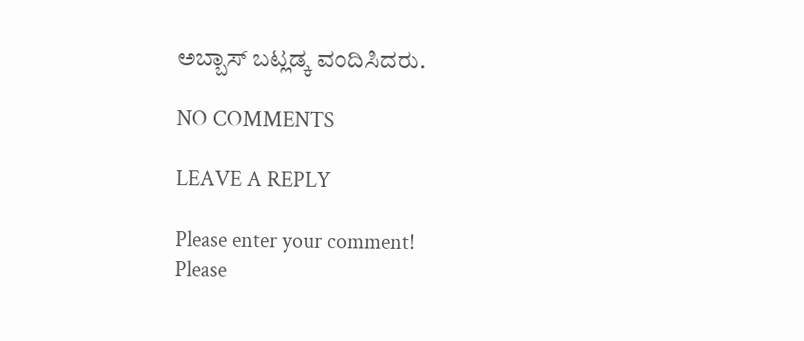ಅಬ್ಬಾಸ್ ಬಟ್ಲಡ್ಕ ವಂದಿಸಿದರು.

NO COMMENTS

LEAVE A REPLY

Please enter your comment!
Please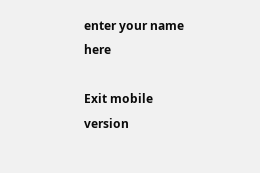enter your name here

Exit mobile version